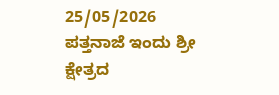25/05/2026
ಪತ್ತನಾಜೆ ಇಂದು ಶ್ರೀ ಕ್ಷೇತ್ರದ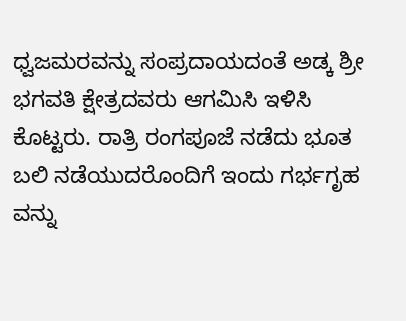ಧ್ವಜಮರವನ್ನು ಸಂಪ್ರದಾಯದಂತೆ ಅಡ್ಕ ಶ್ರೀ ಭಗವತಿ ಕ್ಷೇತ್ರದವರು ಆಗಮಿಸಿ ಇಳಿಸಿ ಕೊಟ್ಟರು. ರಾತ್ರಿ ರಂಗಪೂಜೆ ನಡೆದು ಭೂತ ಬಲಿ ನಡೆಯುದರೊಂದಿಗೆ ಇಂದು ಗರ್ಭಗೃಹ ವನ್ನು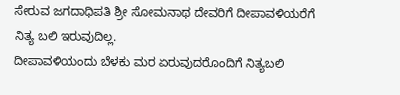ಸೇರುವ ಜಗದಾಧಿಪತಿ ಶ್ರೀ ಸೋಮನಾಥ ದೇವರಿಗೆ ದೀಪಾವಳಿಯರೆಗೆ ನಿತ್ಯ ಬಲಿ ಇರುವುದಿಲ್ಲ.
ದೀಪಾವಳಿಯಂದು ಬೆಳಕು ಮರ ಏರುವುದರೊಂದಿಗೆ ನಿತ್ಯಬಲಿ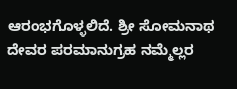ಆರಂಭಗೊಳ್ಳಲಿದೆ. ಶ್ರೀ ಸೋಮನಾಥ ದೇವರ ಪರಮಾನುಗ್ರಹ ನಮ್ಮೆಲ್ಲರ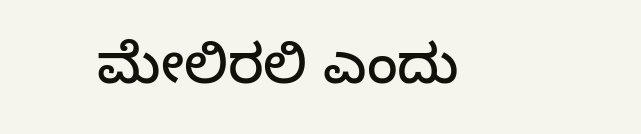ಮೇಲಿರಲಿ ಎಂದು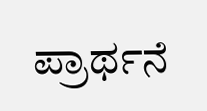ಪ್ರಾರ್ಥನೆ